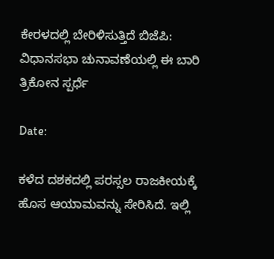ಕೇರಳದಲ್ಲಿ ಬೇರಿಳಿಸುತ್ತಿದೆ ಬಿಜೆಪಿ: ವಿಧಾನಸಭಾ ಚುನಾವಣೆಯಲ್ಲಿ ಈ ಬಾರಿ ತ್ರಿಕೋನ ಸ್ಪರ್ಧೆ

Date:

ಕಳೆದ ದಶಕದಲ್ಲಿ ಪರಸ್ಸಲ ರಾಜಕೀಯಕ್ಕೆ ಹೊಸ ಆಯಾಮವನ್ನು ಸೇರಿಸಿದೆ. ಇಲ್ಲಿ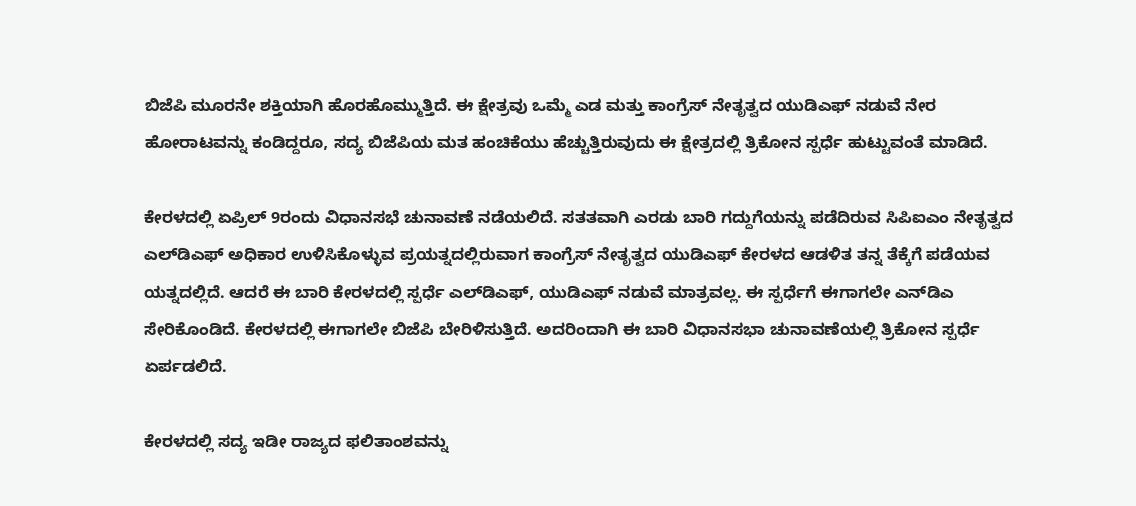ಬಿಜೆಪಿ ಮೂರನೇ ಶಕ್ತಿಯಾಗಿ ಹೊರಹೊಮ್ಮುತ್ತಿದೆ. ಈ ಕ್ಷೇತ್ರವು ಒಮ್ಮೆ ಎಡ ಮತ್ತು ಕಾಂಗ್ರೆಸ್ ನೇತೃತ್ವದ ಯುಡಿಎಫ್ ನಡುವೆ ನೇರ ಹೋರಾಟವನ್ನು ಕಂಡಿದ್ದರೂ, ಸದ್ಯ ಬಿಜೆಪಿಯ ಮತ ಹಂಚಿಕೆಯು ಹೆಚ್ಚುತ್ತಿರುವುದು ಈ ಕ್ಷೇತ್ರದಲ್ಲಿ ತ್ರಿಕೋನ ಸ್ಪರ್ಧೆ ಹುಟ್ಟುವಂತೆ ಮಾಡಿದೆ.

ಕೇರಳದಲ್ಲಿ ಏಪ್ರಿಲ್ 9ರಂದು ವಿಧಾನಸಭೆ ಚುನಾವಣೆ ನಡೆಯಲಿದೆ. ಸತತವಾಗಿ ಎರಡು ಬಾರಿ ಗದ್ದುಗೆಯನ್ನು ಪಡೆದಿರುವ ಸಿಪಿಐಎಂ ನೇತೃತ್ವದ ಎಲ್‌ಡಿಎಫ್ ಅಧಿಕಾರ ಉಳಿಸಿಕೊಳ್ಳುವ ಪ್ರಯತ್ನದಲ್ಲಿರುವಾಗ ಕಾಂಗ್ರೆಸ್ ನೇತೃತ್ವದ ಯುಡಿಎಫ್ ಕೇರಳದ ಆಡಳಿತ ತನ್ನ ತೆಕ್ಕೆಗೆ ಪಡೆಯವ ಯತ್ನದಲ್ಲಿದೆ. ಆದರೆ ಈ ಬಾರಿ ಕೇರಳದಲ್ಲಿ ಸ್ಪರ್ಧೆ ಎಲ್‌ಡಿಎಫ್, ಯುಡಿಎಫ್ ನಡುವೆ ಮಾತ್ರವಲ್ಲ. ಈ ಸ್ಪರ್ಧೆಗೆ ಈಗಾಗಲೇ ಎನ್‌ಡಿಎ ಸೇರಿಕೊಂಡಿದೆ. ಕೇರಳದಲ್ಲಿ ಈಗಾಗಲೇ ಬಿಜೆಪಿ ಬೇರಿಳಿಸುತ್ತಿದೆ. ಅದರಿಂದಾಗಿ ಈ ಬಾರಿ ವಿಧಾನಸಭಾ ಚುನಾವಣೆಯಲ್ಲಿ ತ್ರಿಕೋನ ಸ್ಪರ್ಧೆ ಏರ್ಪಡಲಿದೆ.

ಕೇರಳದಲ್ಲಿ ಸದ್ಯ ಇಡೀ ರಾಜ್ಯದ ಫಲಿತಾಂಶವನ್ನು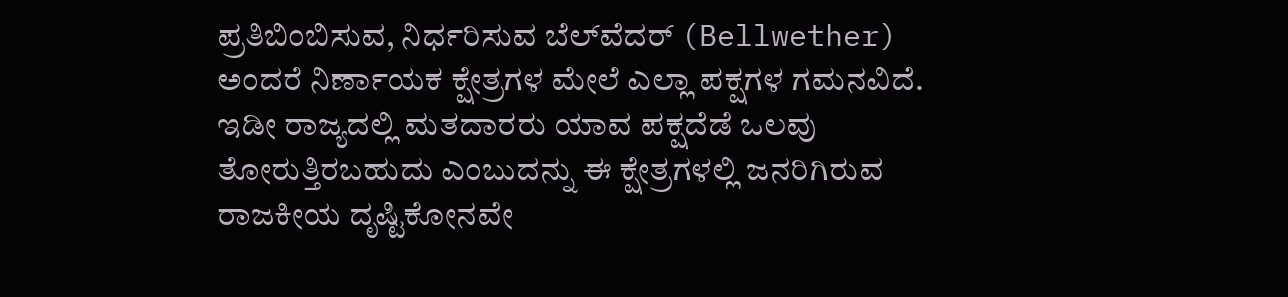ಪ್ರತಿಬಿಂಬಿಸುವ, ನಿರ್ಧರಿಸುವ ಬೆಲ್‌ವೆದರ್ (Bellwether) ಅಂದರೆ ನಿರ್ಣಾಯಕ ಕ್ಷೇತ್ರಗಳ ಮೇಲೆ ಎಲ್ಲಾ ಪಕ್ಷಗಳ ಗಮನವಿದೆ. ಇಡೀ ರಾಜ್ಯದಲ್ಲಿ ಮತದಾರರು ಯಾವ ಪಕ್ಷದೆಡೆ ಒಲವು ತೋರುತ್ತಿರಬಹುದು ಎಂಬುದನ್ನು ಈ ಕ್ಷೇತ್ರಗಳಲ್ಲಿ ಜನರಿಗಿರುವ ರಾಜಕೀಯ ದೃಷ್ಟಿಕೋನವೇ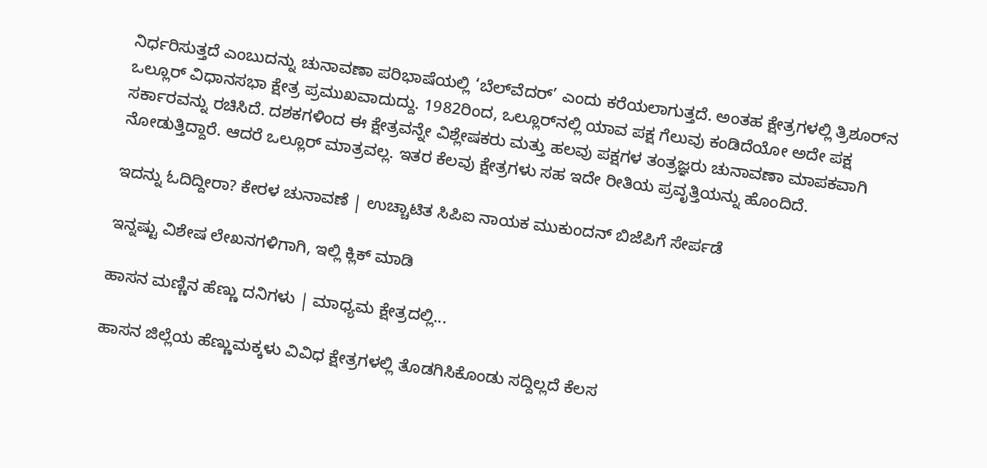ನಿರ್ಧರಿಸುತ್ತದೆ ಎಂಬುದನ್ನು ಚುನಾವಣಾ ಪರಿಭಾಷೆಯಲ್ಲಿ ‘ಬೆಲ್‌ವೆದರ್’ ಎಂದು ಕರೆಯಲಾಗುತ್ತದೆ. ಅಂತಹ ಕ್ಷೇತ್ರಗಳಲ್ಲಿ ತ್ರಿಶೂರ್‌ನ ಒಲ್ಲೂರ್ ವಿಧಾನಸಭಾ ಕ್ಷೇತ್ರ ಪ್ರಮುಖವಾದುದ್ದು. 1982ರಿಂದ, ಒಲ್ಲೂರ್‌ನಲ್ಲಿ ಯಾವ ಪಕ್ಷ ಗೆಲುವು ಕಂಡಿದೆಯೋ ಅದೇ ಪಕ್ಷ ಸರ್ಕಾರವನ್ನು ರಚಿಸಿದೆ. ದಶಕಗಳಿಂದ ಈ ಕ್ಷೇತ್ರವನ್ನೇ ವಿಶ್ಲೇಷಕರು ಮತ್ತು ಹಲವು ಪಕ್ಷಗಳ ತಂತ್ರಜ್ಞರು ಚುನಾವಣಾ ಮಾಪಕವಾಗಿ ನೋಡುತ್ತಿದ್ದಾರೆ. ಆದರೆ ಒಲ್ಲೂರ್ ಮಾತ್ರವಲ್ಲ. ಇತರ ಕೆಲವು ಕ್ಷೇತ್ರಗಳು ಸಹ ಇದೇ ರೀತಿಯ ಪ್ರವೃತ್ತಿಯನ್ನು ಹೊಂದಿದೆ.

ಇದನ್ನು ಓದಿದ್ದೀರಾ? ಕೇರಳ ಚುನಾವಣೆ | ಉಚ್ಚಾಟಿತ ಸಿಪಿಐ ನಾಯಕ ಮುಕುಂದನ್ ಬಿಜೆಪಿಗೆ ಸೇರ್ಪಡೆ

ಇನ್ನಷ್ಟು ವಿಶೇಷ ಲೇಖನಗಳಿಗಾಗಿ, ಇಲ್ಲಿ ಕ್ಲಿಕ್ ಮಾಡಿ

ಹಾಸನ ಮಣ್ಣಿನ ಹೆಣ್ಣು ದನಿಗಳು | ಮಾಧ್ಯಮ ಕ್ಷೇತ್ರದಲ್ಲಿ...

ಹಾಸನ ಜಿಲ್ಲೆಯ ಹೆಣ್ಣುಮಕ್ಕಳು ವಿವಿಧ ಕ್ಷೇತ್ರಗಳಲ್ಲಿ ತೊಡಗಿಸಿಕೊಂಡು ಸದ್ದಿಲ್ಲದೆ ಕೆಲಸ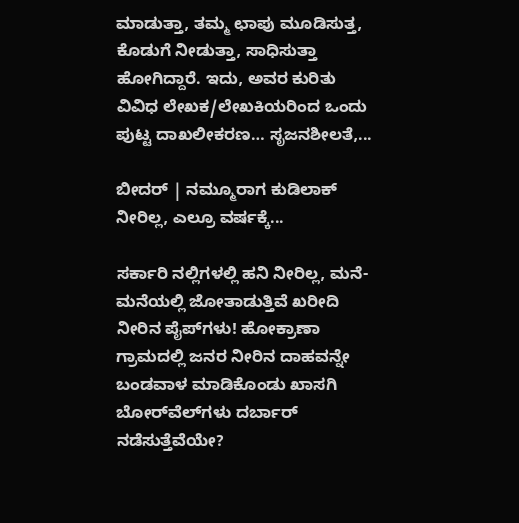ಮಾಡುತ್ತಾ, ತಮ್ಮ ಛಾಪು ಮೂಡಿಸುತ್ತ, ಕೊಡುಗೆ ನೀಡುತ್ತಾ, ಸಾಧಿಸುತ್ತಾ ಹೋಗಿದ್ದಾರೆ. ಇದು, ಅವರ ಕುರಿತು ವಿವಿಧ ಲೇಖಕ/ಲೇಖಕಿಯರಿಂದ ಒಂದು ಪುಟ್ಟ ದಾಖಲೀಕರಣ… ಸೃಜನಶೀಲತೆ,...

ಬೀದರ್ | ನಮ್ಮೂರಾಗ ಕುಡಿಲಾಕ್ ನೀರಿಲ್ಲ, ಎಲ್ರೂ ವರ್ಷಕ್ಕೆ...

ಸರ್ಕಾರಿ ನಲ್ಲಿಗಳಲ್ಲಿ ಹನಿ ನೀರಿಲ್ಲ, ಮನೆ-ಮನೆಯಲ್ಲಿ ಜೋತಾಡುತ್ತಿವೆ ಖರೀದಿ ನೀರಿನ ಪೈಪ್‌ಗಳು! ಹೋಕ್ರಾಣಾ ಗ್ರಾಮದಲ್ಲಿ ಜನರ ನೀರಿನ ದಾಹವನ್ನೇ ಬಂಡವಾಳ ಮಾಡಿಕೊಂಡು ಖಾಸಗಿ ಬೋರ್‌ವೆಲ್‌ಗಳು ದರ್ಬಾರ್‌ ನಡೆಸುತ್ತೆವೆಯೇ?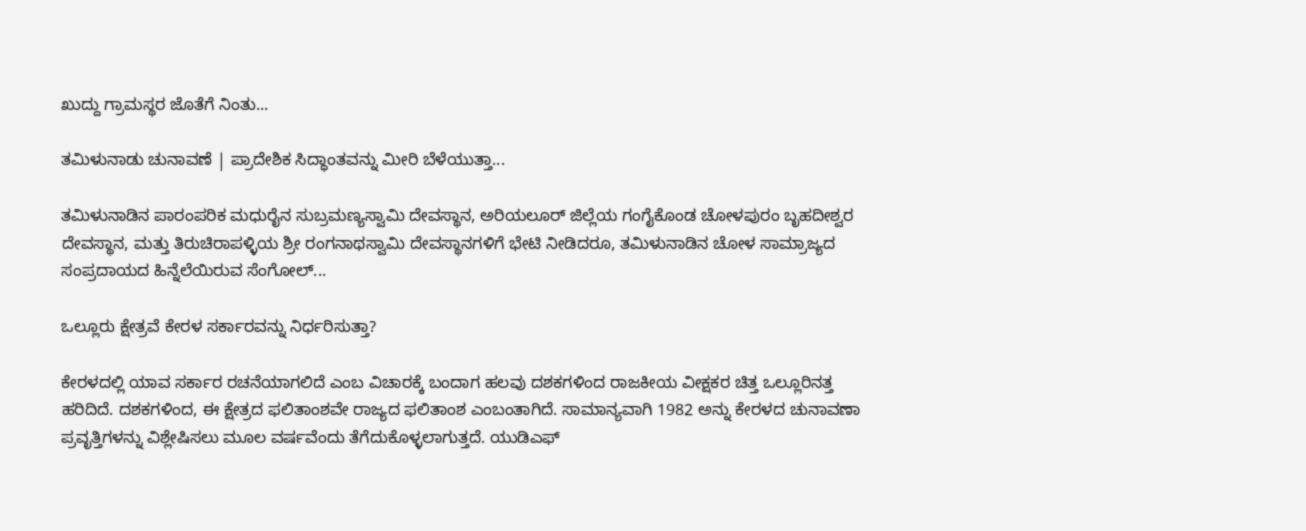ಖುದ್ದು ಗ್ರಾಮಸ್ಥರ ಜೊತೆಗೆ ನಿಂತು...

ತಮಿಳುನಾಡು ಚುನಾವಣೆ | ಪ್ರಾದೇಶಿಕ ಸಿದ್ಧಾಂತವನ್ನು ಮೀರಿ ಬೆಳೆಯುತ್ತಾ...

ತಮಿಳುನಾಡಿನ ಪಾರಂಪರಿಕ ಮಧುರೈನ ಸುಬ್ರಮಣ್ಯಸ್ವಾಮಿ ದೇವಸ್ಥಾನ, ಅರಿಯಲೂರ್ ಜಿಲ್ಲೆಯ ಗಂಗೈಕೊಂಡ ಚೋಳಪುರಂ ಬೃಹದೀಶ್ವರ ದೇವಸ್ಥಾನ, ಮತ್ತು ತಿರುಚಿರಾಪಳ್ಳಿಯ ಶ್ರೀ ರಂಗನಾಥಸ್ವಾಮಿ ದೇವಸ್ಥಾನಗಳಿಗೆ ಭೇಟಿ ನೀಡಿದರೂ, ತಮಿಳುನಾಡಿನ ಚೋಳ ಸಾಮ್ರಾಜ್ಯದ ಸಂಪ್ರದಾಯದ ಹಿನ್ನೆಲೆಯಿರುವ ಸೆಂಗೋಲ್...

ಒಲ್ಲೂರು ಕ್ಷೇತ್ರವೆ ಕೇರಳ ಸರ್ಕಾರವನ್ನು ನಿರ್ಧರಿಸುತ್ತಾ?

ಕೇರಳದಲ್ಲಿ ಯಾವ ಸರ್ಕಾರ ರಚನೆಯಾಗಲಿದೆ ಎಂಬ ವಿಚಾರಕ್ಕೆ ಬಂದಾಗ ಹಲವು ದಶಕಗಳಿಂದ ರಾಜಕೀಯ ವೀಕ್ಷಕರ ಚಿತ್ತ ಒಲ್ಲೂರಿನತ್ತ ಹರಿದಿದೆ. ದಶಕಗಳಿಂದ, ಈ ಕ್ಷೇತ್ರದ ಫಲಿತಾಂಶವೇ ರಾಜ್ಯದ ಫಲಿತಾಂಶ ಎಂಬಂತಾಗಿದೆ. ಸಾಮಾನ್ಯವಾಗಿ 1982 ಅನ್ನು ಕೇರಳದ ಚುನಾವಣಾ ಪ್ರವೃತ್ತಿಗಳನ್ನು ವಿಶ್ಲೇಷಿಸಲು ಮೂಲ ವರ್ಷವೆಂದು ತೆಗೆದುಕೊಳ್ಳಲಾಗುತ್ತದೆ. ಯುಡಿಎಫ್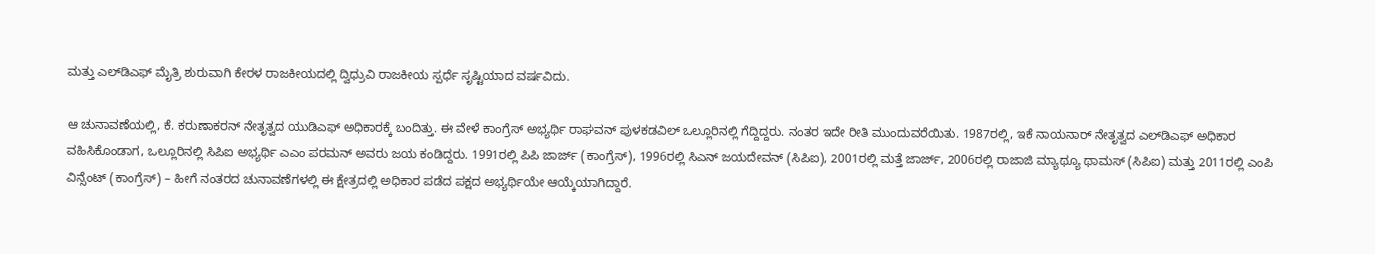ಮತ್ತು ಎಲ್‌ಡಿಎಫ್ ಮೈತ್ರಿ ಶುರುವಾಗಿ ಕೇರಳ ರಾಜಕೀಯದಲ್ಲಿ ದ್ವಿಧ್ರುವಿ ರಾಜಕೀಯ ಸ್ಪರ್ಧೆ ಸೃಷ್ಟಿಯಾದ ವರ್ಷವಿದು.

ಆ ಚುನಾವಣೆಯಲ್ಲಿ, ಕೆ. ಕರುಣಾಕರನ್ ನೇತೃತ್ವದ ಯುಡಿಎಫ್ ಅಧಿಕಾರಕ್ಕೆ ಬಂದಿತ್ತು. ಈ ವೇಳೆ ಕಾಂಗ್ರೆಸ್ ಅಭ್ಯರ್ಥಿ ರಾಘವನ್ ಪುಳಕಡವಿಲ್ ಒಲ್ಲೂರಿನಲ್ಲಿ ಗೆದ್ದಿದ್ದರು. ನಂತರ ಇದೇ ರೀತಿ ಮುಂದುವರೆಯಿತು. 1987ರಲ್ಲಿ, ಇಕೆ ನಾಯನಾರ್ ನೇತೃತ್ವದ ಎಲ್‌ಡಿಎಫ್ ಅಧಿಕಾರ ವಹಿಸಿಕೊಂಡಾಗ, ಒಲ್ಲೂರಿನಲ್ಲಿ ಸಿಪಿಐ ಅಭ್ಯರ್ಥಿ ಎಎಂ ಪರಮನ್ ಅವರು ಜಯ ಕಂಡಿದ್ದರು. 1991ರಲ್ಲಿ ಪಿಪಿ ಜಾರ್ಜ್ (ಕಾಂಗ್ರೆಸ್), 1996ರಲ್ಲಿ ಸಿಎನ್ ಜಯದೇವನ್ (ಸಿಪಿಐ), 2001ರಲ್ಲಿ ಮತ್ತೆ ಜಾರ್ಜ್, 2006ರಲ್ಲಿ ರಾಜಾಜಿ ಮ್ಯಾಥ್ಯೂ ಥಾಮಸ್ (ಸಿಪಿಐ) ಮತ್ತು 2011ರಲ್ಲಿ ಎಂಪಿ ವಿನ್ಸೆಂಟ್ (ಕಾಂಗ್ರೆಸ್) – ಹೀಗೆ ನಂತರದ ಚುನಾವಣೆಗಳಲ್ಲಿ ಈ ಕ್ಷೇತ್ರದಲ್ಲಿ ಅಧಿಕಾರ ಪಡೆದ ಪಕ್ಷದ ಅಭ್ಯರ್ಥಿಯೇ ಆಯ್ಕೆಯಾಗಿದ್ದಾರೆ.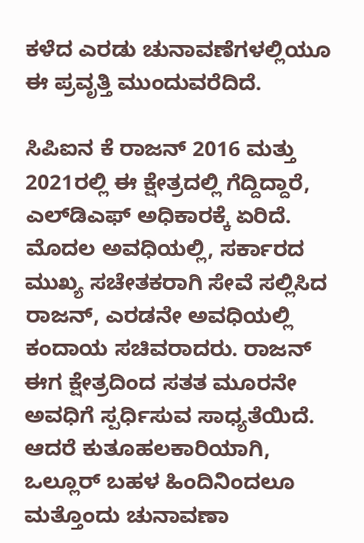ಕಳೆದ ಎರಡು ಚುನಾವಣೆಗಳಲ್ಲಿಯೂ ಈ ಪ್ರವೃತ್ತಿ ಮುಂದುವರೆದಿದೆ.

ಸಿಪಿಐನ ಕೆ ರಾಜನ್ 2016 ಮತ್ತು 2021ರಲ್ಲಿ ಈ ಕ್ಷೇತ್ರದಲ್ಲಿ ಗೆದ್ದಿದ್ದಾರೆ, ಎಲ್‌ಡಿಎಫ್ ಅಧಿಕಾರಕ್ಕೆ ಏರಿದೆ. ಮೊದಲ ಅವಧಿಯಲ್ಲಿ, ಸರ್ಕಾರದ ಮುಖ್ಯ ಸಚೇತಕರಾಗಿ ಸೇವೆ ಸಲ್ಲಿಸಿದ ರಾಜನ್, ಎರಡನೇ ಅವಧಿಯಲ್ಲಿ ಕಂದಾಯ ಸಚಿವರಾದರು. ರಾಜನ್ ಈಗ ಕ್ಷೇತ್ರದಿಂದ ಸತತ ಮೂರನೇ ಅವಧಿಗೆ ಸ್ಪರ್ಧಿಸುವ ಸಾಧ್ಯತೆಯಿದೆ. ಆದರೆ ಕುತೂಹಲಕಾರಿಯಾಗಿ, ಒಲ್ಲೂರ್ ಬಹಳ ಹಿಂದಿನಿಂದಲೂ ಮತ್ತೊಂದು ಚುನಾವಣಾ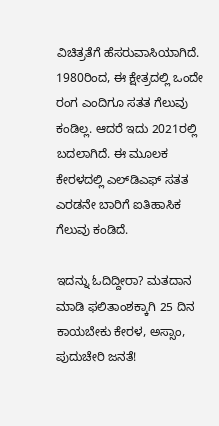ವಿಚಿತ್ರತೆಗೆ ಹೆಸರುವಾಸಿಯಾಗಿದೆ. 1980ರಿಂದ, ಈ ಕ್ಷೇತ್ರದಲ್ಲಿ ಒಂದೇ ರಂಗ ಎಂದಿಗೂ ಸತತ ಗೆಲುವು ಕಂಡಿಲ್ಲ. ಆದರೆ ಇದು 2021ರಲ್ಲಿ ಬದಲಾಗಿದೆ. ಈ ಮೂಲಕ ಕೇರಳದಲ್ಲಿ ಎಲ್‌ಡಿಎಫ್ ಸತತ ಎರಡನೇ ಬಾರಿಗೆ ಐತಿಹಾಸಿಕ ಗೆಲುವು ಕಂಡಿದೆ.

ಇದನ್ನು ಓದಿದ್ದೀರಾ? ಮತದಾನ ಮಾಡಿ ಫಲಿತಾಂಶಕ್ಕಾಗಿ 25 ದಿನ ಕಾಯಬೇಕು ಕೇರಳ, ಅಸ್ಸಾಂ, ಪುದುಚೇರಿ ಜನತೆ!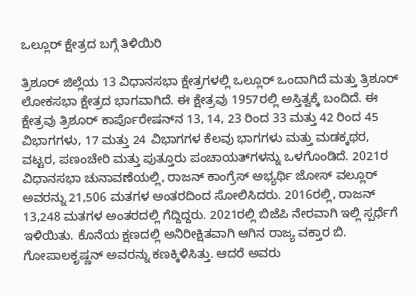ಒಲ್ಲೂರ್ ಕ್ಷೇತ್ರದ ಬಗ್ಗೆ ತಿಳಿಯಿರಿ

ತ್ರಿಶೂರ್ ಜಿಲ್ಲೆಯ 13 ವಿಧಾನಸಭಾ ಕ್ಷೇತ್ರಗಳಲ್ಲಿ ಒಲ್ಲೂರ್ ಒಂದಾಗಿದೆ ಮತ್ತು ತ್ರಿಶೂರ್ ಲೋಕಸಭಾ ಕ್ಷೇತ್ರದ ಭಾಗವಾಗಿದೆ. ಈ ಕ್ಷೇತ್ರವು 1957ರಲ್ಲಿ ಅಸ್ತಿತ್ವಕ್ಕೆ ಬಂದಿದೆ. ಈ ಕ್ಷೇತ್ರವು ತ್ರಿಶೂರ್ ಕಾರ್ಪೊರೇಷನ್‌ನ 13, 14, 23 ರಿಂದ 33 ಮತ್ತು 42 ರಿಂದ 45 ವಿಭಾಗಗಳು, 17 ಮತ್ತು 24 ವಿಭಾಗಗಳ ಕೆಲವು ಭಾಗಗಳು ಮತ್ತು ಮಡಕ್ಕಥರ, ವಟ್ಟರ, ಪಣಂಚೇರಿ ಮತ್ತು ಪುತ್ತೂರು ಪಂಚಾಯತ್‌ಗಳನ್ನು ಒಳಗೊಂಡಿದೆ. 2021ರ ವಿಧಾನಸಭಾ ಚುನಾವಣೆಯಲ್ಲಿ, ರಾಜನ್ ಕಾಂಗ್ರೆಸ್ ಅಭ್ಯರ್ಥಿ ಜೋಸ್ ವಲ್ಲೂರ್ ಅವರನ್ನು 21,506 ಮತಗಳ ಅಂತರದಿಂದ ಸೋಲಿಸಿದರು. 2016ರಲ್ಲಿ, ರಾಜನ್ 13,248 ಮತಗಳ ಅಂತರದಲ್ಲಿ ಗೆದ್ದಿದ್ದರು. 2021ರಲ್ಲಿ ಬಿಜೆಪಿ ನೇರವಾಗಿ ಇಲ್ಲಿ ಸ್ಪರ್ಧೆಗೆ ಇಳಿಯಿತು. ಕೊನೆಯ ಕ್ಷಣದಲ್ಲಿ ಅನಿರೀಕ್ಷಿತವಾಗಿ ಆಗಿನ ರಾಜ್ಯ ವಕ್ತಾರ ಬಿ. ಗೋಪಾಲಕೃಷ್ಣನ್ ಅವರನ್ನು ಕಣಕ್ಕಿಳಿಸಿತ್ತು. ಆದರೆ ಅವರು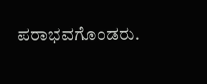ಪರಾಭವಗೊಂಡರು.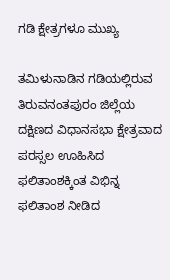ಗಡಿ ಕ್ಷೇತ್ರಗಳೂ ಮುಖ್ಯ

ತಮಿಳುನಾಡಿನ ಗಡಿಯಲ್ಲಿರುವ ತಿರುವನಂತಪುರಂ ಜಿಲ್ಲೆಯ ದಕ್ಷಿಣದ ವಿಧಾನಸಭಾ ಕ್ಷೇತ್ರವಾದ ಪರಸ್ಸಲ ಊಹಿಸಿದ ಫಲಿತಾಂಶಕ್ಕಿಂತ ವಿಭಿನ್ನ ಫಲಿತಾಂಶ ನೀಡಿದ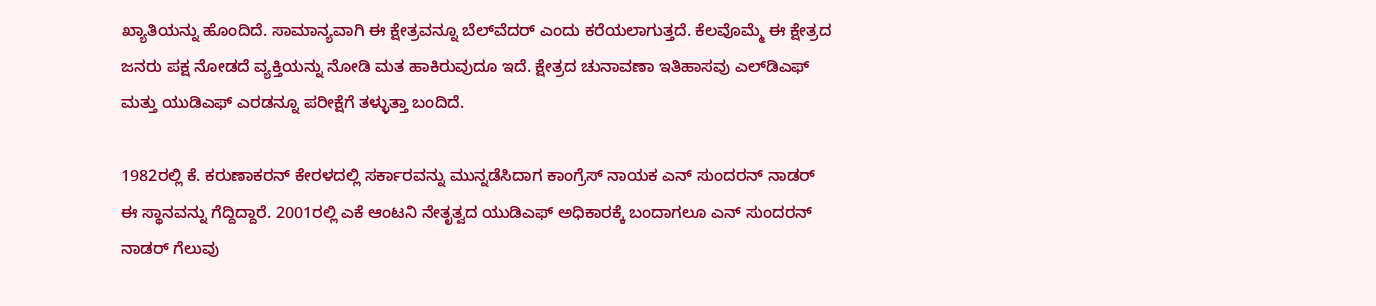ಖ್ಯಾತಿಯನ್ನು ಹೊಂದಿದೆ. ಸಾಮಾನ್ಯವಾಗಿ ಈ ಕ್ಷೇತ್ರವನ್ನೂ ಬೆಲ್‌ವೆದರ್ ಎಂದು ಕರೆಯಲಾಗುತ್ತದೆ. ಕೆಲವೊಮ್ಮೆ ಈ ಕ್ಷೇತ್ರದ ಜನರು ಪಕ್ಷ ನೋಡದೆ ವ್ಯಕ್ತಿಯನ್ನು ನೋಡಿ ಮತ ಹಾಕಿರುವುದೂ ಇದೆ. ಕ್ಷೇತ್ರದ ಚುನಾವಣಾ ಇತಿಹಾಸವು ಎಲ್‌ಡಿಎಫ್ ಮತ್ತು ಯುಡಿಎಫ್ ಎರಡನ್ನೂ ಪರೀಕ್ಷೆಗೆ ತಳ್ಳುತ್ತಾ ಬಂದಿದೆ.

1982ರಲ್ಲಿ ಕೆ. ಕರುಣಾಕರನ್ ಕೇರಳದಲ್ಲಿ ಸರ್ಕಾರವನ್ನು ಮುನ್ನಡೆಸಿದಾಗ ಕಾಂಗ್ರೆಸ್ ನಾಯಕ ಎನ್ ಸುಂದರನ್ ನಾಡರ್ ಈ ಸ್ಥಾನವನ್ನು ಗೆದ್ದಿದ್ದಾರೆ. 2001ರಲ್ಲಿ ಎಕೆ ಆಂಟನಿ ನೇತೃತ್ವದ ಯುಡಿಎಫ್ ಅಧಿಕಾರಕ್ಕೆ ಬಂದಾಗಲೂ ಎನ್ ಸುಂದರನ್ ನಾಡರ್ ಗೆಲುವು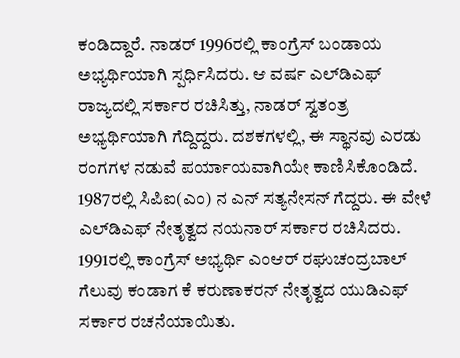ಕಂಡಿದ್ದಾರೆ. ನಾಡರ್ 1996ರಲ್ಲಿ ಕಾಂಗ್ರೆಸ್ ಬಂಡಾಯ ಅಭ್ಯರ್ಥಿಯಾಗಿ ಸ್ಪರ್ಧಿಸಿದರು. ಆ ವರ್ಷ ಎಲ್‌ಡಿಎಫ್ ರಾಜ್ಯದಲ್ಲಿ ಸರ್ಕಾರ ರಚಿಸಿತ್ತು, ನಾಡರ್ ಸ್ವತಂತ್ರ ಅಭ್ಯರ್ಥಿಯಾಗಿ ಗೆದ್ದಿದ್ದರು. ದಶಕಗಳಲ್ಲಿ, ಈ ಸ್ಥಾನವು ಎರಡು ರಂಗಗಳ ನಡುವೆ ಪರ್ಯಾಯವಾಗಿಯೇ ಕಾಣಿಸಿಕೊಂಡಿದೆ. 1987ರಲ್ಲಿ ಸಿಪಿಐ(ಎಂ) ನ ಎನ್ ಸತ್ಯನೇಸನ್ ಗೆದ್ದರು. ಈ ವೇಳೆ ಎಲ್‌ಡಿಎಫ್ ನೇತೃತ್ವದ ನಯನಾರ್ ಸರ್ಕಾರ ರಚಿಸಿದರು. 1991ರಲ್ಲಿ ಕಾಂಗ್ರೆಸ್ ಅಭ್ಯರ್ಥಿ ಎಂಆರ್ ರಘುಚಂದ್ರಬಾಲ್ ಗೆಲುವು ಕಂಡಾಗ ಕೆ ಕರುಣಾಕರನ್ ನೇತೃತ್ವದ ಯುಡಿಎಫ್ ಸರ್ಕಾರ ರಚನೆಯಾಯಿತು.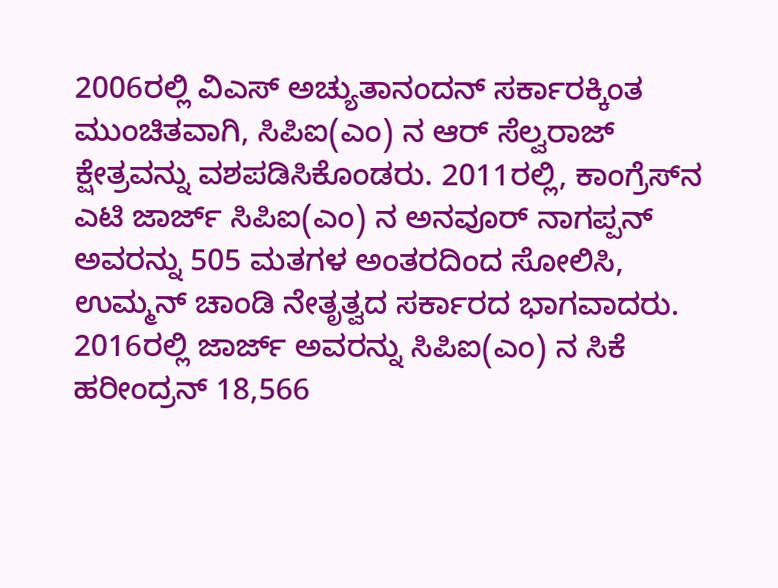2006ರಲ್ಲಿ ವಿಎಸ್ ಅಚ್ಯುತಾನಂದನ್ ಸರ್ಕಾರಕ್ಕಿಂತ ಮುಂಚಿತವಾಗಿ, ಸಿಪಿಐ(ಎಂ) ನ ಆರ್ ಸೆಲ್ವರಾಜ್ ಕ್ಷೇತ್ರವನ್ನು ವಶಪಡಿಸಿಕೊಂಡರು. 2011ರಲ್ಲಿ, ಕಾಂಗ್ರೆಸ್‌ನ ಎಟಿ ಜಾರ್ಜ್ ಸಿಪಿಐ(ಎಂ) ನ ಅನವೂರ್ ನಾಗಪ್ಪನ್ ಅವರನ್ನು 505 ಮತಗಳ ಅಂತರದಿಂದ ಸೋಲಿಸಿ, ಉಮ್ಮನ್ ಚಾಂಡಿ ನೇತೃತ್ವದ ಸರ್ಕಾರದ ಭಾಗವಾದರು. 2016ರಲ್ಲಿ ಜಾರ್ಜ್ ಅವರನ್ನು ಸಿಪಿಐ(ಎಂ) ನ ಸಿಕೆ ಹರೀಂದ್ರನ್ 18,566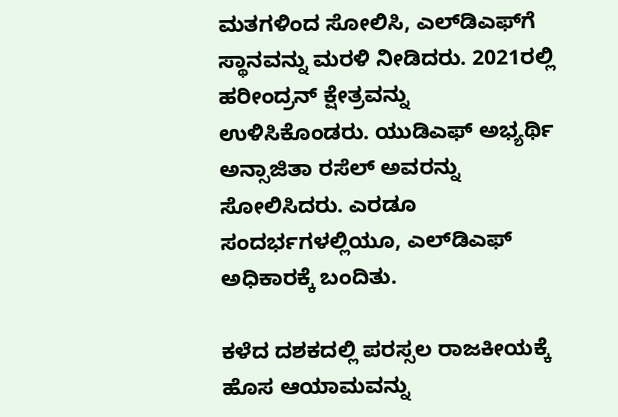ಮತಗಳಿಂದ ಸೋಲಿಸಿ, ಎಲ್‌ಡಿಎಫ್‌ಗೆ ಸ್ಥಾನವನ್ನು ಮರಳಿ ನೀಡಿದರು. 2021ರಲ್ಲಿ ಹರೀಂದ್ರನ್ ಕ್ಷೇತ್ರವನ್ನು ಉಳಿಸಿಕೊಂಡರು. ಯುಡಿಎಫ್ ಅಭ್ಯರ್ಥಿ ಅನ್ಸಾಜಿತಾ ರಸೆಲ್ ಅವರನ್ನು ಸೋಲಿಸಿದರು. ಎರಡೂ ಸಂದರ್ಭಗಳಲ್ಲಿಯೂ, ಎಲ್‌ಡಿಎಫ್ ಅಧಿಕಾರಕ್ಕೆ ಬಂದಿತು.

ಕಳೆದ ದಶಕದಲ್ಲಿ ಪರಸ್ಸಲ ರಾಜಕೀಯಕ್ಕೆ ಹೊಸ ಆಯಾಮವನ್ನು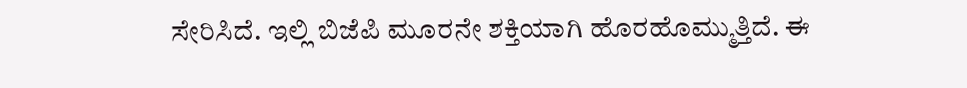ಸೇರಿಸಿದೆ. ಇಲ್ಲಿ ಬಿಜೆಪಿ ಮೂರನೇ ಶಕ್ತಿಯಾಗಿ ಹೊರಹೊಮ್ಮುತ್ತಿದೆ. ಈ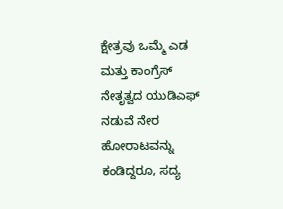ಕ್ಷೇತ್ರವು ಒಮ್ಮೆ ಎಡ ಮತ್ತು ಕಾಂಗ್ರೆಸ್ ನೇತೃತ್ವದ ಯುಡಿಎಫ್ ನಡುವೆ ನೇರ ಹೋರಾಟವನ್ನು ಕಂಡಿದ್ದರೂ, ಸದ್ಯ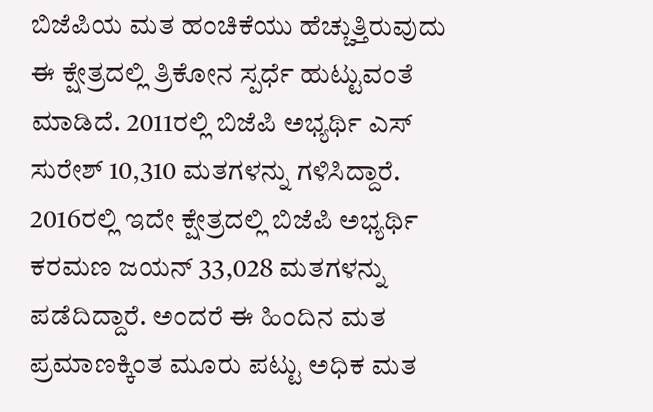ಬಿಜೆಪಿಯ ಮತ ಹಂಚಿಕೆಯು ಹೆಚ್ಚುತ್ತಿರುವುದು ಈ ಕ್ಷೇತ್ರದಲ್ಲಿ ತ್ರಿಕೋನ ಸ್ಪರ್ಧೆ ಹುಟ್ಟುವಂತೆ ಮಾಡಿದೆ. 2011ರಲ್ಲಿ ಬಿಜೆಪಿ ಅಭ್ಯರ್ಥಿ ಎಸ್ ಸುರೇಶ್ 10,310 ಮತಗಳನ್ನು ಗಳಿಸಿದ್ದಾರೆ. 2016ರಲ್ಲಿ ಇದೇ ಕ್ಷೇತ್ರದಲ್ಲಿ ಬಿಜೆಪಿ ಅಭ್ಯರ್ಥಿ ಕರಮಣ ಜಯನ್ 33,028 ಮತಗಳನ್ನು ಪಡೆದಿದ್ದಾರೆ. ಅಂದರೆ ಈ ಹಿಂದಿನ ಮತ ಪ್ರಮಾಣಕ್ಕಿಂತ ಮೂರು ಪಟ್ಟು ಅಧಿಕ ಮತ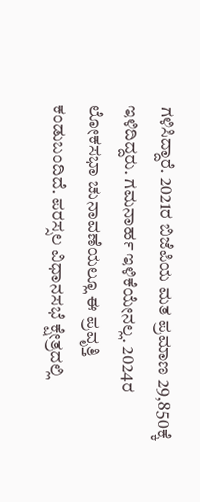ಗಳಿಸಿದ್ದಾರೆ. 2021ರ ಬಿಜೆಪಿಯ ಮತ ಪ್ರಮಾಣ 29,850ಕ್ಕೆ ಇಳಿದಿದ್ದರು. ಗಮನಾರ್ಹ ಇಳಿಕೆಯೇನಲ್ಲ. 2024ರ ಲೋಕಸಭಾ ಚುನಾವಣೆಯಲ್ಲೂ ಈ ಪ್ರವೃತ್ತಿ ಕಂಡುಬಂದಿದೆ. ಪರಸ್ಸಲ ವಿಧಾನಸಭೆ ಕ್ಷೇತ್ರದಲ್ಲಿ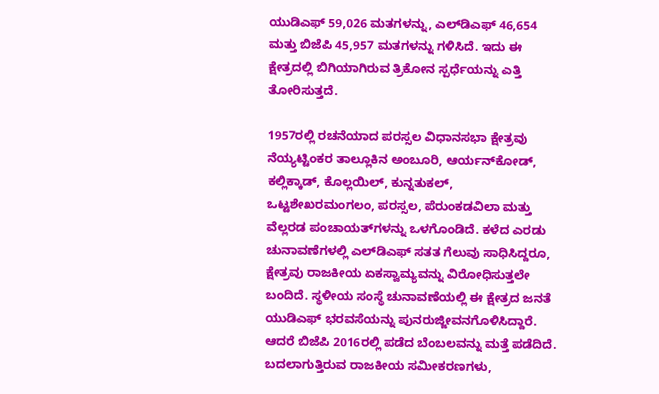ಯುಡಿಎಫ್ 59,026 ಮತಗಳನ್ನು, ಎಲ್‌ಡಿಎಫ್ 46,654 ಮತ್ತು ಬಿಜೆಪಿ 45,957 ಮತಗಳನ್ನು ಗಳಿಸಿದೆ. ಇದು ಈ ಕ್ಷೇತ್ರದಲ್ಲಿ ಬಿಗಿಯಾಗಿರುವ ತ್ರಿಕೋನ ಸ್ಪರ್ಧೆಯನ್ನು ಎತ್ತಿ ತೋರಿಸುತ್ತದೆ.

1957ರಲ್ಲಿ ರಚನೆಯಾದ ಪರಸ್ಸಲ ವಿಧಾನಸಭಾ ಕ್ಷೇತ್ರವು ನೆಯ್ಯಟ್ಟಿಂಕರ ತಾಲ್ಲೂಕಿನ ಅಂಬೂರಿ, ಆರ್ಯನ್‌ಕೋಡ್, ಕಲ್ಲಿಕ್ಕಾಡ್, ಕೊಲ್ಲಯಿಲ್, ಕುನ್ನತುಕಲ್, ಒಟ್ಟಶೇಖರಮಂಗಲಂ, ಪರಸ್ಸಲ, ಪೆರುಂಕಡವಿಲಾ ಮತ್ತು ವೆಲ್ಲರಡ ಪಂಚಾಯತ್‌ಗಳನ್ನು ಒಳಗೊಂಡಿದೆ. ಕಳೆದ ಎರಡು ಚುನಾವಣೆಗಳಲ್ಲಿ ಎಲ್‌ಡಿಎಫ್ ಸತತ ಗೆಲುವು ಸಾಧಿಸಿದ್ದರೂ, ಕ್ಷೇತ್ರವು ರಾಜಕೀಯ ಏಕಸ್ವಾಮ್ಯವನ್ನು ವಿರೋಧಿಸುತ್ತಲೇ ಬಂದಿದೆ. ಸ್ಥಳೀಯ ಸಂಸ್ಥೆ ಚುನಾವಣೆಯಲ್ಲಿ ಈ ಕ್ಷೇತ್ರದ ಜನತೆ ಯುಡಿಎಫ್ ಭರವಸೆಯನ್ನು ಪುನರುಜ್ಜೀವನಗೊಳಿಸಿದ್ದಾರೆ. ಆದರೆ ಬಿಜೆಪಿ 2016ರಲ್ಲಿ ಪಡೆದ ಬೆಂಬಲವನ್ನು ಮತ್ತೆ ಪಡೆದಿದೆ. ಬದಲಾಗುತ್ತಿರುವ ರಾಜಕೀಯ ಸಮೀಕರಣಗಳು,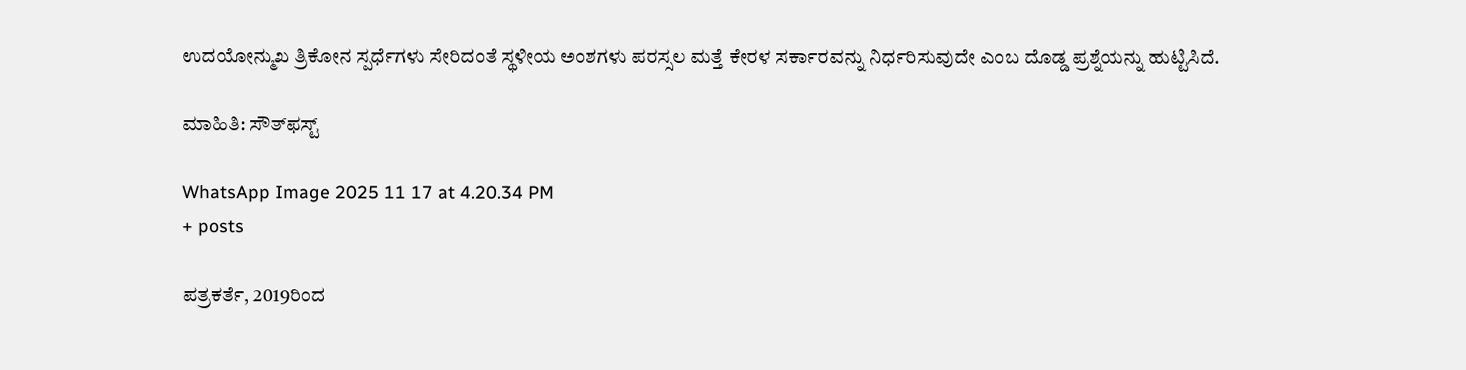ಉದಯೋನ್ಮುಖ ತ್ರಿಕೋನ ಸ್ಪರ್ಧೆಗಳು ಸೇರಿದಂತೆ ಸ್ಥಳೀಯ ಅಂಶಗಳು ಪರಸ್ಸಲ ಮತ್ತೆ ಕೇರಳ ಸರ್ಕಾರವನ್ನು ನಿರ್ಧರಿಸುವುದೇ ಎಂಬ ದೊಡ್ಡ ಪ್ರಶ್ನೆಯನ್ನು ಹುಟ್ಟಿಸಿದೆ.

ಮಾಹಿತಿ: ಸೌತ್‌ಫಸ್ಟ್

WhatsApp Image 2025 11 17 at 4.20.34 PM
+ posts

ಪತ್ರಕರ್ತೆ, 2019ರಿಂದ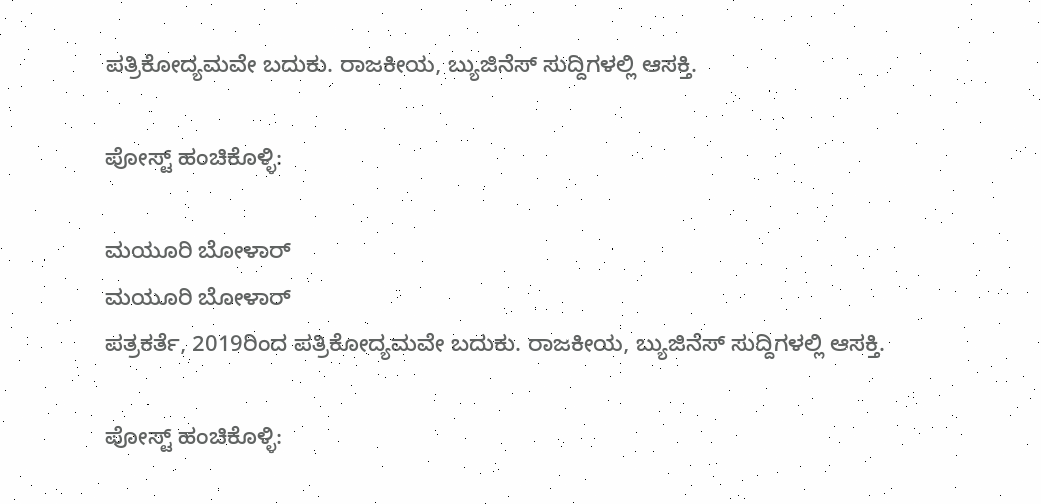ಪತ್ರಿಕೋದ್ಯಮವೇ ಬದುಕು. ರಾಜಕೀಯ, ಬ್ಯುಜಿನೆಸ್‌ ಸುದ್ದಿಗಳಲ್ಲಿ ಆಸಕ್ತಿ.

ಪೋಸ್ಟ್ ಹಂಚಿಕೊಳ್ಳಿ:

ಮಯೂರಿ ಬೋಳಾರ್
ಮಯೂರಿ ಬೋಳಾರ್
ಪತ್ರಕರ್ತೆ, 2019ರಿಂದ ಪತ್ರಿಕೋದ್ಯಮವೇ ಬದುಕು. ರಾಜಕೀಯ, ಬ್ಯುಜಿನೆಸ್‌ ಸುದ್ದಿಗಳಲ್ಲಿ ಆಸಕ್ತಿ.

ಪೋಸ್ಟ್ ಹಂಚಿಕೊಳ್ಳಿ: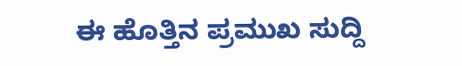ಈ ಹೊತ್ತಿನ ಪ್ರಮುಖ ಸುದ್ದಿ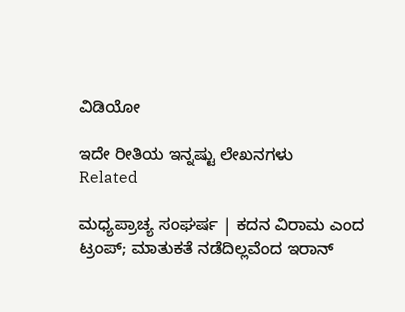ವಿಡಿಯೋ

ಇದೇ ರೀತಿಯ ಇನ್ನಷ್ಟು ಲೇಖನಗಳು
Related

ಮಧ್ಯಪ್ರಾಚ್ಯ ಸಂಘರ್ಷ | ಕದನ ವಿರಾಮ ಎಂದ ಟ್ರಂಪ್; ಮಾತುಕತೆ ನಡೆದಿಲ್ಲವೆಂದ ಇರಾನ್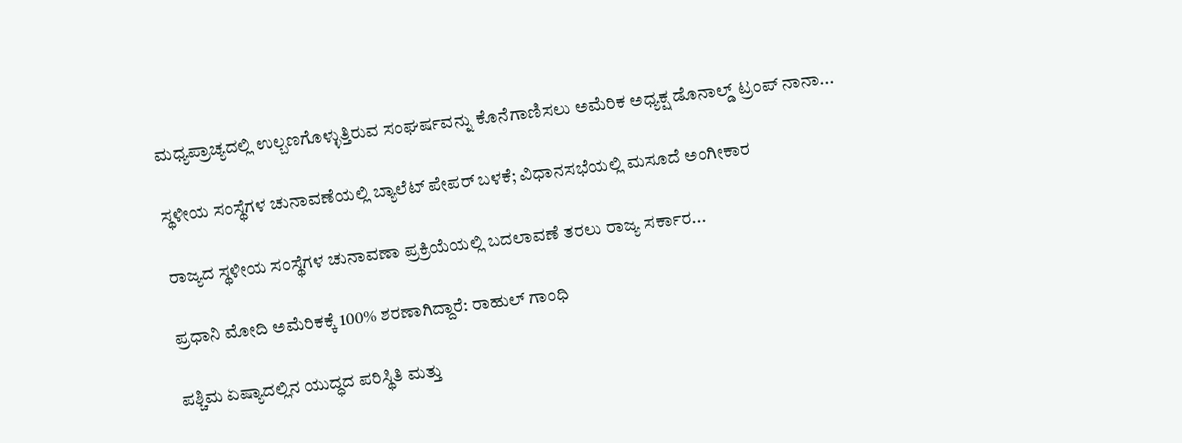ಮಧ್ಯಪ್ರಾಚ್ಯದಲ್ಲಿ ಉಲ್ಬಣಗೊಳ್ಳುತ್ತಿರುವ ಸಂಘರ್ಷವನ್ನು ಕೊನೆಗಾಣಿಸಲು ಅಮೆರಿಕ ಅಧ್ಯಕ್ಷ ಡೊನಾಲ್ಡ್‌ ಟ್ರಂಪ್ ನಾನಾ...

ಸ್ಥಳೀಯ ಸಂಸ್ಥೆಗಳ ಚುನಾವಣೆಯಲ್ಲಿ ಬ್ಯಾಲೆಟ್ ಪೇಪರ್ ಬಳಕೆ; ವಿಧಾನಸಭೆಯಲ್ಲಿ ಮಸೂದೆ ಅಂಗೀಕಾರ

ರಾಜ್ಯದ ಸ್ಥಳೀಯ ಸಂಸ್ಥೆಗಳ ಚುನಾವಣಾ ಪ್ರಕ್ರಿಯೆಯಲ್ಲಿ ಬದಲಾವಣೆ ತರಲು ರಾಜ್ಯ ಸರ್ಕಾರ...

ಪ್ರಧಾನಿ ಮೋದಿ ಅಮೆರಿಕಕ್ಕೆ 100% ಶರಣಾಗಿದ್ದಾರೆ: ರಾಹುಲ್ ಗಾಂಧಿ

ಪಶ್ಚಿಮ ಏಷ್ಯಾದಲ್ಲಿನ ಯುದ್ಧದ ಪರಿಸ್ಥಿತಿ ಮತ್ತು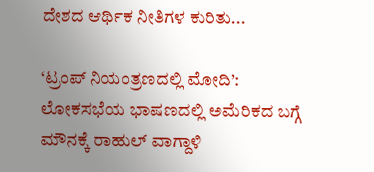ದೇಶದ ಆರ್ಥಿಕ ನೀತಿಗಳ ಕುರಿತು...

‘ಟ್ರಂಪ್ ನಿಯಂತ್ರಣದಲ್ಲಿ ಮೋದಿ’: ಲೋಕಸಭೆಯ ಭಾಷಣದಲ್ಲಿ ಅಮೆರಿಕದ ಬಗ್ಗೆ ಮೌನಕ್ಕೆ ರಾಹುಲ್ ವಾಗ್ದಾಳಿ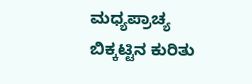ಮಧ್ಯಪ್ರಾಚ್ಯ ಬಿಕ್ಕಟ್ಟಿನ ಕುರಿತು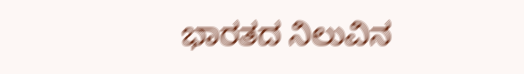ಭಾರತದ ನಿಲುವಿನ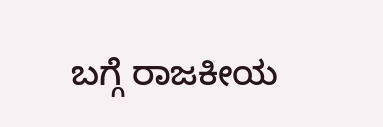ಬಗ್ಗೆ ರಾಜಕೀಯ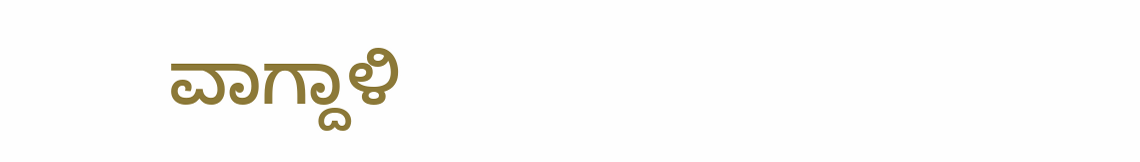ವಾಗ್ದಾಳಿ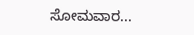ಸೋಮವಾರ...